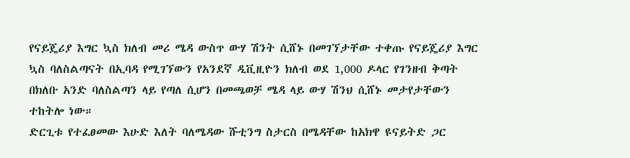የናይጄሪያ እግር ኳስ ክለብ መሪ ሜዳ ውስጥ ውሃ ሽንት ሲሸኑ በመገኘታቸው ተቀጡ የናይጄሪያ እግር ኳስ ባለስልጣናት በኢባዳ የሚገኘውን የአንደኛ ዲቪዚዮን ክለብ ወደ 1,000 ዶላር የገንዘብ ቅጣት በክለቡ አንድ ባለስልጣን ላይ የጣለ ሲሆን በመጫወቻ ሜዳ ላይ ውሃ ሽንህ ሲሸኑ መታየታቸውን ተከትሎ ነው።
ድርጊቱ የተፈፀመው እሁድ እለት ባለሜዳው ሹቲንግ ስታርስ በሜዳቸው ከአክዋ ዩናይትድ ጋር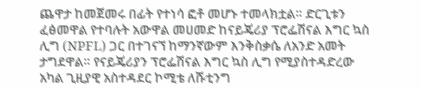ጨዋታ ከመጀመሩ በፊት የተነሳ ፎቶ መሆኑ ተመላክቷል። ድርጊቱን ፈፅመዋል የተባሉት አውዋል መሀመድ ከናይጄሪያ ፕሮፌሽናል እግር ኳስ ሊግ (NPFL) ጋር በተገናኘ ከማንኛውም እንቅስቃሴ ለአንድ አመት ታግደዋል። የናይጄሪያን ፕሮፌሽናል እግር ኳስ ሊግ የሚያስተዳድረው አካል ጊዚያዊ አስተዳደር ኮሚቴ ለሹቲንግ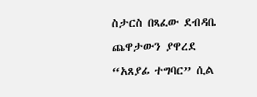ስታርስ በጻፈው ደብዳቤ ጨዋታውን ያዋረደ “አጸያፊ ተግባር” ሲል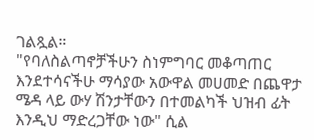ገልጿል።
"የባለስልጣኖቻችሁን ስነምግባር መቆጣጠር እንደተሳናችሁ ማሳያው አውዋል መሀመድ በጨዋታ ሜዳ ላይ ውሃ ሽንታቸውን በተመልካች ህዝብ ፊት እንዲህ ማድረጋቸው ነው" ሲል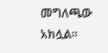መግለጫው አክሏል።